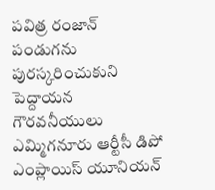పవిత్ర రంజాన్ పండుగను పురస్కరించుకుని పెద్దాయన గౌరవనీయులు ఎమ్మిగనూరు ఆర్టీసీ డిపో ఎంప్లాయిస్ యూనియన్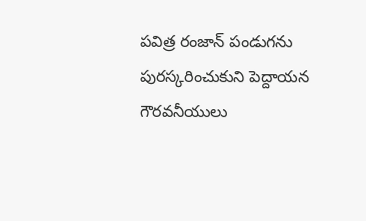పవిత్ర రంజాన్ పండుగను పురస్కరించుకుని పెద్దాయన గౌరవనీయులు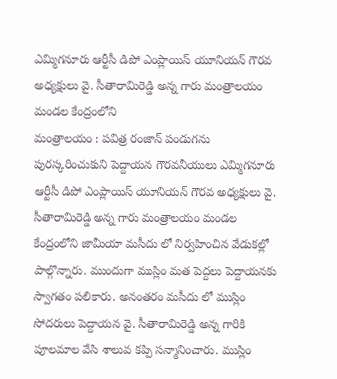ఎమ్మిగనూరు ఆర్టీసీ డిపో ఎంప్లాయిస్ యూనియన్ గౌరవ అధ్యక్షులు వై. సీతారామిరెడ్డి అన్న గారు మంత్రాలయం మండల కేంద్రంలోని
మంత్రాలయం : పవిత్ర రంజాన్ పండుగను పురస్కరించుకుని పెద్దాయన గౌరవనీయులు ఎమ్మిగనూరు ఆర్టీసీ డిపో ఎంప్లాయిస్ యూనియన్ గౌరవ అధ్యక్షులు వై. సీతారామిరెడ్డి అన్న గారు మంత్రాలయం మండల కేంద్రంలోని జామీయా మసీదు లో నిర్వహించిన వేడుకల్లో పాల్గొన్నారు. ముందుగా ముస్లిం మత పెద్దలు పెద్దాయనకు స్వాగతం పలికారు. అనంతరం మసీదు లో ముస్లిం సోదరులు పెద్దాయన వై. సీతారామిరెడ్డి అన్న గారికి పూలమాల వేసి శాలువ కప్పి సన్మానించారు. ముస్లిం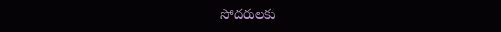సోదరులకు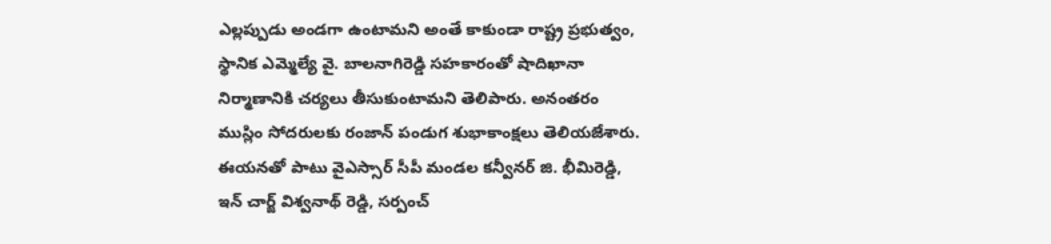ఎల్లప్పుడు అండగా ఉంటామని అంతే కాకుండా రాష్ట్ర ప్రభుత్వం, స్థానిక ఎమ్మెల్యే వై. బాలనాగిరెడ్డి సహకారంతో షాదిఖానా నిర్మాణానికి చర్యలు తీసుకుంటామని తెలిపారు. అనంతరం ముస్లిం సోదరులకు రంజాన్ పండుగ శుభాకాంక్షలు తెలియజేశారు. ఈయనతో పాటు వైఎస్సార్ సీపీ మండల కన్వీనర్ జి. భీమిరెడ్డి, ఇన్ చార్జ్ విశ్వనాథ్ రెడ్డి, సర్పంచ్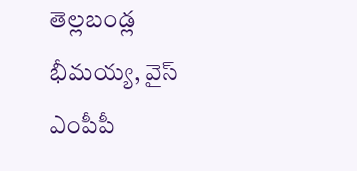తెల్లబండ్ల భీమయ్య, వైస్ ఎంపీపీ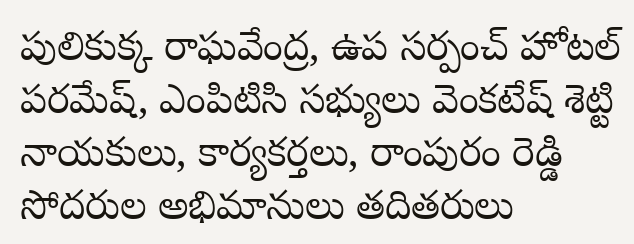పులికుక్క రాఘవేంద్ర, ఉప సర్పంచ్ హోటల్ పరమేష్, ఎంపిటిసి సభ్యులు వెంకటేష్ శెట్టి నాయకులు, కార్యకర్తలు, రాంపురం రెడ్డి సోదరుల అభిమానులు తదితరులు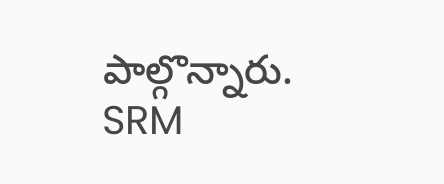పాల్గొన్నారు.
SRM